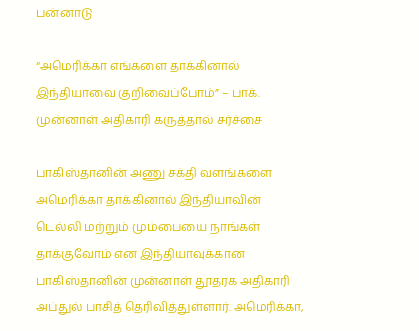பன்னாடு

“அமெரிக்கா எங்களை தாக்கினால் இந்தியாவை குறிவைப்போம்” – பாக். முன்னாள் அதிகாரி கருத்தால் சர்ச்சை

பாகிஸ்தானின் அணு சக்தி வளங்களை அமெரிக்கா தாக்கினால் இந்தியாவின் டெல்லி மற்றும் மும்பையை நாங்கள் தாக்குவோம் என இந்தியாவுக்கான பாகிஸ்தானின் முன்னாள் தூதரக அதிகாரி அப்துல் பாசித் தெரிவித்துள்ளார். அமெரிக்கா,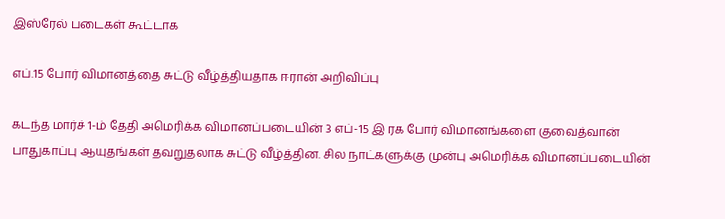இஸ்ரேல் படைகள் கூட்டாக

எப்.15 போர் விமானத்தை சுட்டு வீழ்த்தியதாக ஈரான் அறிவிப்பு

கடந்த மார்ச் 1-ம் தேதி அமெரிக்க விமானப்படையின் 3 எப்-15 இ ரக போர் விமானங்களை குவைத்வான் பாதுகாப்பு ஆயுதங்கள் தவறுதலாக சுட்டு வீழ்த்தின. சில நாட்களுக்கு முன்பு அமெரிக்க விமானப்படையின்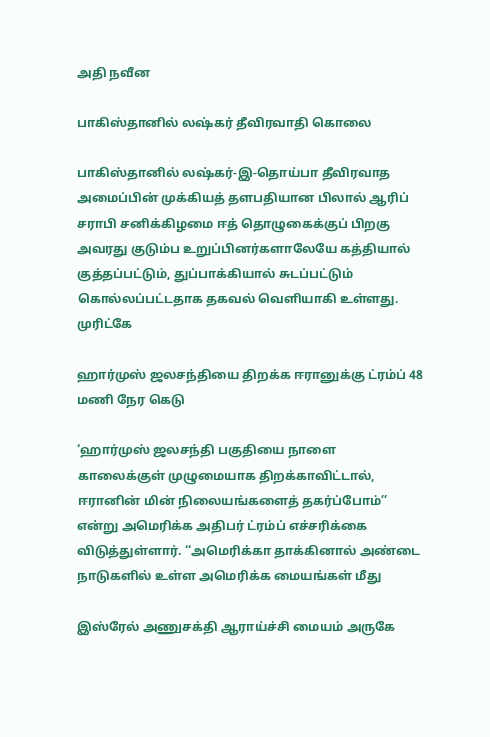அதி நவீன

பாகிஸ்தானில் லஷ்கர் தீவிரவாதி கொலை

பாகிஸ்தானில் லஷ்கர்-இ-தொய்பா தீவிரவாத அமைப்பின் முக்கியத் தளபதியான பிலால் ஆரிப் சராபி சனிக்கிழமை ஈத் தொழுகைக்குப் பிறகு அவரது குடும்ப உறுப்பினர்களாலேயே கத்தியால் குத்தப்பட்டும், துப்பாக்கியால் சுடப்பட்டும் கொல்லப்பட்டதாக தகவல் வெளியாகி உள்ளது. முரிட்கே

ஹார்முஸ் ஜலசந்தியை திறக்க ஈரானுக்கு ட்ரம்ப் 48 மணி நேர கெடு

‘ஹார்முஸ் ஜலசந்தி பகுதியை நாளை காலைக்குள் முழுமையாக திறக்காவிட்டால், ஈரானின் மின் நிலையங்களைத் தகர்ப்போம்’’ என்று அமெரிக்க அதிபர் ட்ரம்ப் எச்சரிக்கை விடுத்துள்ளார். ‘‘அமெரிக்கா தாக்கினால் அண்டை நாடுகளில் உள்ள அமெரிக்க மையங்கள் மீது

இஸ்ரேல் அணுசக்தி ஆராய்ச்சி மையம் அருகே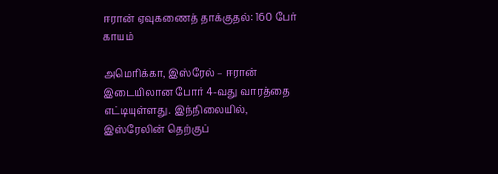ஈரான் ஏவுகணைத் தாக்குதல்: 160 பேர் காயம்

அமெரிக்கா, இஸ்ரேல் – ஈரான் இடையிலான போர் 4-வது வாரத்தை எட்டியுள்ளது. இந்நிலையில், இஸ்ரேலின் தெற்குப்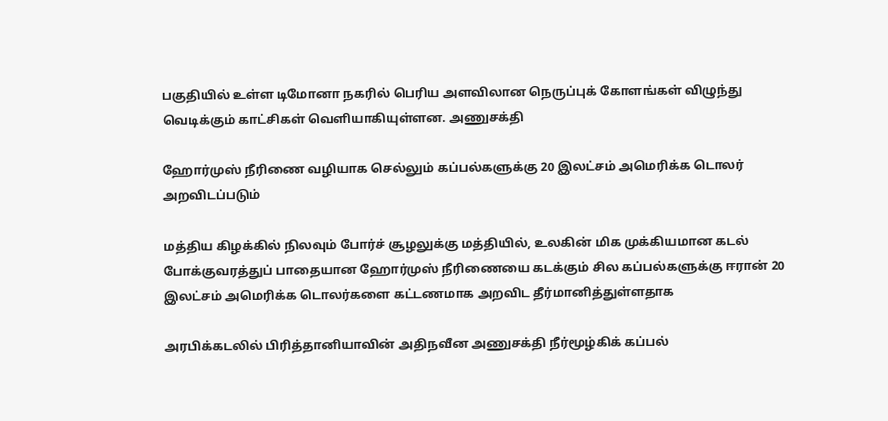பகுதியில் உள்ள டிமோனா நகரில் பெரிய அளவிலான நெருப்புக் கோளங்கள் விழுந்து வெடிக்கும் காட்சிகள் வெளியாகியுள்ளன. அணுசக்தி

ஹோர்முஸ் நீரிணை வழியாக செல்லும் கப்பல்களுக்கு 20 இலட்சம் அமெரிக்க டொலர் அறவிடப்படும்

மத்திய கிழக்கில் நிலவும் போர்ச் சூழலுக்கு மத்தியில், உலகின் மிக முக்கியமான கடல் போக்குவரத்துப் பாதையான ஹோர்முஸ் நீரிணையை கடக்கும் சில கப்பல்களுக்கு ஈரான் 20 இலட்சம் அமெரிக்க டொலர்களை கட்டணமாக அறவிட தீர்மானித்துள்ளதாக

அரபிக்கடலில் பிரித்தானியாவின் அதிநவீன அணுசக்தி நீர்மூழ்கிக் கப்பல்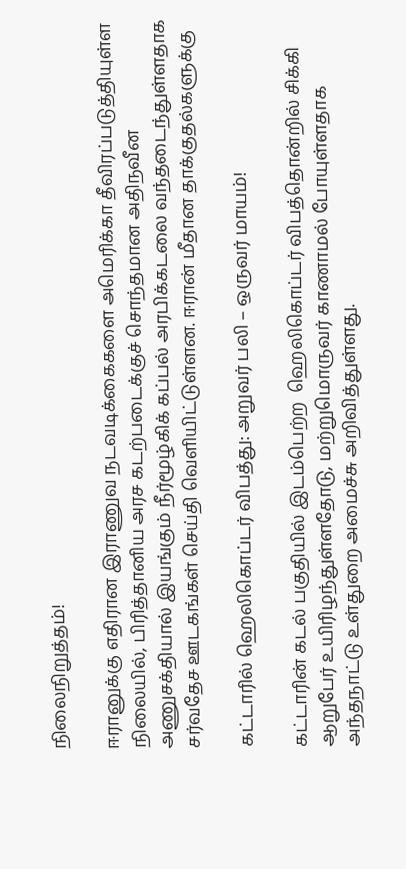நிலைநிறுத்தம்!

ஈரானுக்கு எதிரான இராணுவ நடவடிக்கைகளை அமெரிக்கா தீவிரப்படுத்தியுள்ள நிலையில், பிரித்தானிய அரச கடற்படைக்குச் சொந்தமான அதிநவீன அணுசக்தியால் இயங்கும் நீர்மூழ்கிக் கப்பல் அரபிக்கடலை வந்தடைந்துள்ளதாக சர்வதேச ஊடகங்கள் செய்தி வெளியிட்டுள்ளன. ஈரான் மீதான தாக்குதல்களுக்கு

கட்டாரில் ஹெலிகொப்டர் விபத்து: அறுவர் பலி – ஒருவர் மாயம்!

கட்டாரின் கடல் பகுதியில் இடம்பெற்ற  ஹெலிகொப்டர் விபத்தொன்றில் சிக்கி ஆறுபேர் உயிரிழந்துள்ளதோடு, மற்றுமொருவர் காணாமல் போயுள்ளதாக அந்தநாட்டு உள்துறை அமைச்சு அறிவித்துள்ளது.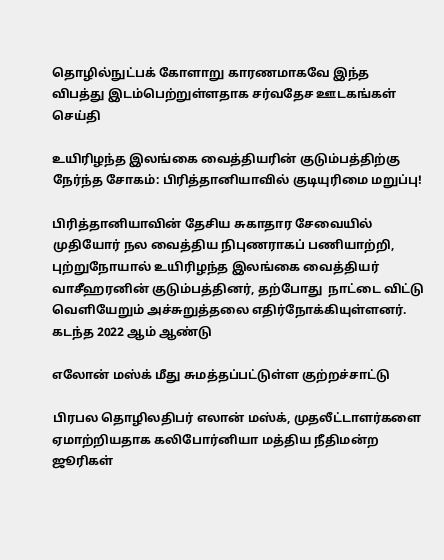தொழில்நுட்பக் கோளாறு காரணமாகவே இந்த விபத்து இடம்பெற்றுள்ளதாக சர்வதேச ஊடகங்கள் செய்தி

உயிரிழந்த இலங்கை வைத்தியரின் குடும்பத்திற்கு நேர்ந்த சோகம்: பிரித்தானியாவில் குடியுரிமை மறுப்பு!

பிரித்தானியாவின் தேசிய சுகாதார சேவையில் முதியோர் நல வைத்திய நிபுணராகப் பணியாற்றி, புற்றுநோயால் உயிரிழந்த இலங்கை வைத்தியர் வாசீஹரனின் குடும்பத்தினர், தற்போது  நாட்டை விட்டு வெளியேறும் அச்சுறுத்தலை எதிர்நோக்கியுள்ளனர். கடந்த 2022 ஆம் ஆண்டு

எலோன் மஸ்க் மீது சுமத்தப்பட்டுள்ள குற்றச்சாட்டு

பிரபல தொழிலதிபர் எலான் மஸ்க், முதலீட்டாளர்களை ஏமாற்றியதாக கலிபோர்னியா மத்திய நீதிமன்ற ஜூரிகள்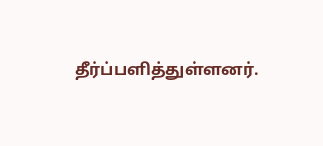தீர்ப்பளித்துள்ளனர்.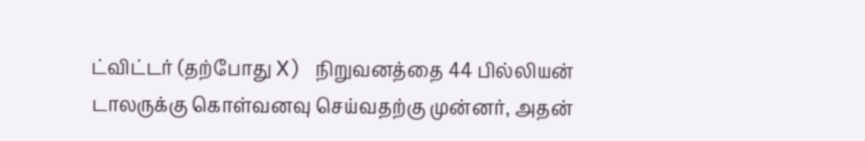ட்விட்டர் (தற்போது X) நிறுவனத்தை 44 பில்லியன் டாலருக்கு கொள்வனவு செய்வதற்கு முன்னர், அதன்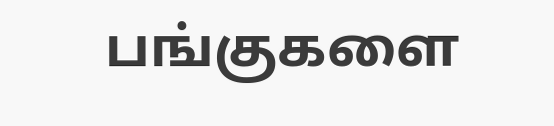பங்குகளை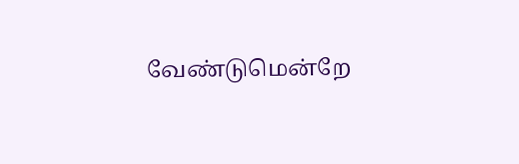வேண்டுமென்றே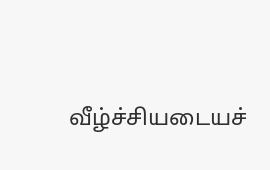வீழ்ச்சியடையச்